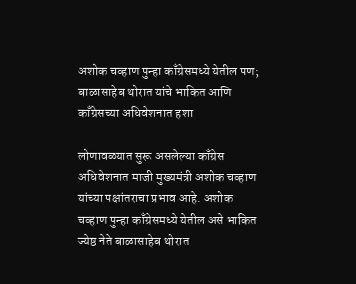अशोक चव्हाण पुन्हा काँग्रेसमध्ये येतील पण; बाळासाहेब थोरात यांचे भाकित आणि काँग्रेसच्या अधिवेशनात हशा

लोणावळ्यात सुरू असलेल्या काँग्रेस अधिवेशनात माजी मुख्यमंत्री अशोक चव्हाण यांच्या पक्षांतराचा प्रभाव आहे. अशोक चव्हाण पुन्हा काँग्रेसमध्ये येतील असे भाकित ज्येष्ठ नेते बाळासाहेब थोरात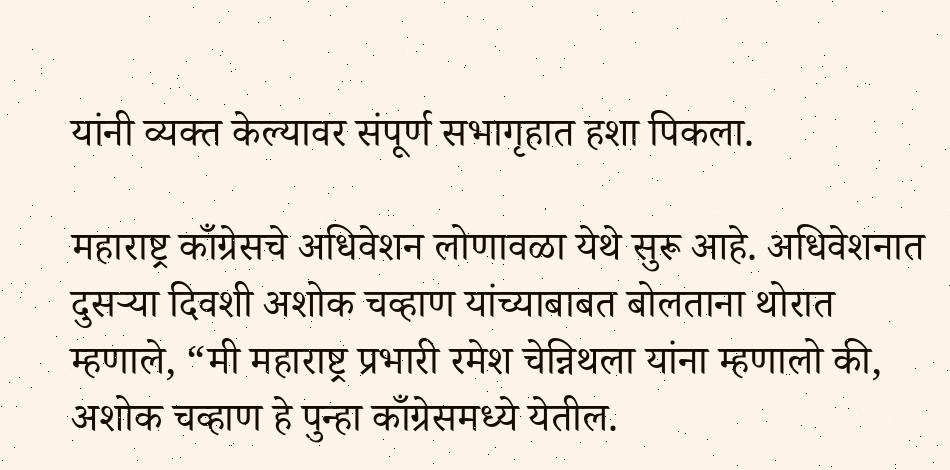यांनी व्यक्त केल्यावर संपूर्ण सभागृहात हशा पिकला.

महाराष्ट्र काँग्रेसचे अधिवेशन लोणावळा येथे सुरू आहे. अधिवेशनात दुसऱ्या दिवशी अशोक चव्हाण यांच्याबाबत बोलताना थोरात म्हणाले, “मी महाराष्ट्र प्रभारी रमेश चेन्निथला यांना म्हणालो की, अशोक चव्हाण हे पुन्हा काँग्रेसमध्ये येतील.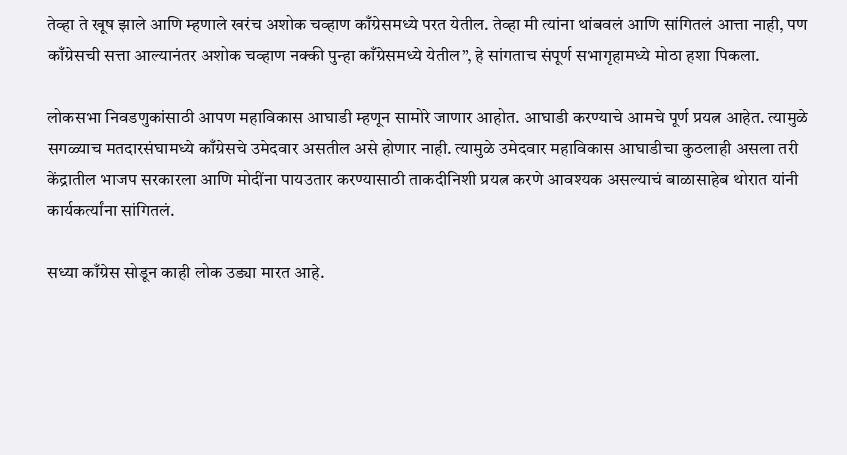तेव्हा ते खूष झाले आणि म्हणाले खरंच अशोक चव्हाण काँग्रेसमध्ये परत येतील. तेव्हा मी त्यांना थांबवलं आणि सांगितलं आत्ता नाही, पण काँग्रेसची सत्ता आल्यानंतर अशोक चव्हाण नक्की पुन्हा काँग्रेसमध्ये येतील”, हे सांगताच संपूर्ण सभागृहामध्ये मोठा हशा पिकला.

लोकसभा निवडणुकांसाठी आपण महाविकास आघाडी म्हणून सामोरे जाणार आहोत. आघाडी करण्याचे आमचे पूर्ण प्रयत्न आहेत. त्यामुळे सगळ्याच मतदारसंघामध्ये काँग्रेसचे उमेदवार असतील असे होणार नाही. त्यामुळे उमेदवार महाविकास आघाडीचा कुठलाही असला तरी केंद्रातील भाजप सरकारला आणि मोदींना पायउतार करण्यासाठी ताकदीनिशी प्रयत्न करणे आवश्यक असल्याचं बाळासाहेब थोरात यांनी कार्यकर्त्यांना सांगितलं.

सध्या काँग्रेस सोडून काही लोक उड्या मारत आहे.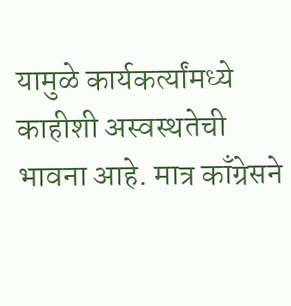यामुळे कार्यकर्त्यांमध्ये काहीशी अस्वस्थतेची भावना आहे. मात्र काँग्रेसने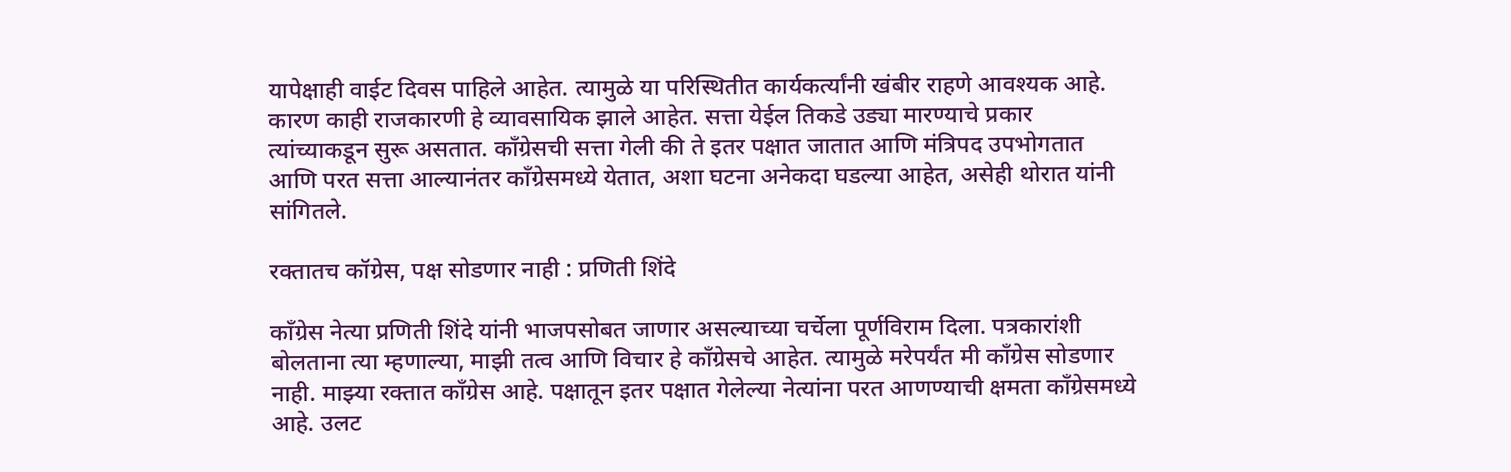यापेक्षाही वाईट दिवस पाहिले आहेत. त्यामुळे या परिस्थितीत कार्यकर्त्यांनी खंबीर राहणे आवश्यक आहे. कारण काही राजकारणी हे व्यावसायिक झाले आहेत. सत्ता येईल तिकडे उड्या मारण्याचे प्रकार त्यांच्याकडून सुरू असतात. काँग्रेसची सत्ता गेली की ते इतर पक्षात जातात आणि मंत्रिपद उपभोगतात आणि परत सत्ता आल्यानंतर काँग्रेसमध्ये येतात, अशा घटना अनेकदा घडल्या आहेत, असेही थोरात यांनी सांगितले.

रक्तातच कॉग्रेस, पक्ष सोडणार नाही : प्रणिती शिंदे

काँग्रेस नेत्या प्रणिती शिंदे यांनी भाजपसोबत जाणार असल्याच्या चर्चेला पूर्णविराम दिला. पत्रकारांशी बोलताना त्या म्हणाल्या, माझी तत्व आणि विचार हे काँग्रेसचे आहेत. त्यामुळे मरेपर्यंत मी काँग्रेस सोडणार नाही. माझ्या रक्तात काँग्रेस आहे. पक्षातून इतर पक्षात गेलेल्या नेत्यांना परत आणण्याची क्षमता काँग्रेसमध्ये आहे. उलट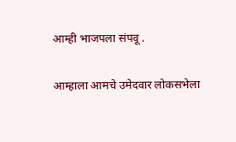आम्ही भाजपला संपवू .

आम्हाला आमचे उमेदवार लोकसभेला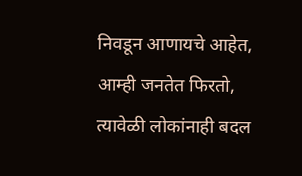निवडून आणायचे आहेत, आम्ही जनतेत फिरतो, त्यावेळी लोकांनाही बदल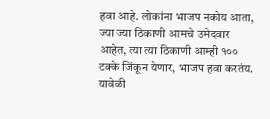हवा आहे. लोकांना भाजप नकोय आता, ज्या ज्या ठिकाणी आमचे उमेदवार आहेत, त्या त्या ठिकाणी आम्ही १०० टक्के जिंकून येणार, भाजप हवा करतंय. यावेळी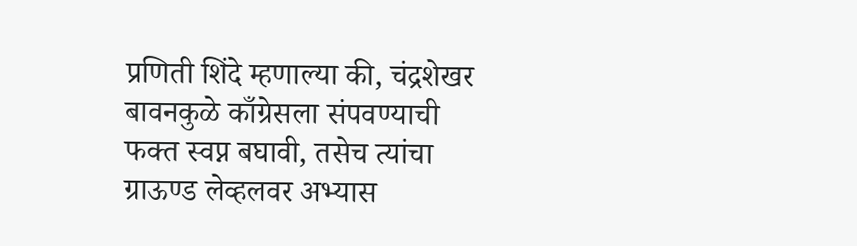प्रणिती शिंदे म्हणाल्या की, चंद्रशेखर बावनकुळे काँग्रेसला संपवण्याची फक्त स्वप्न बघावी, तसेच त्यांचा ग्राऊण्ड लेव्हलवर अभ्यास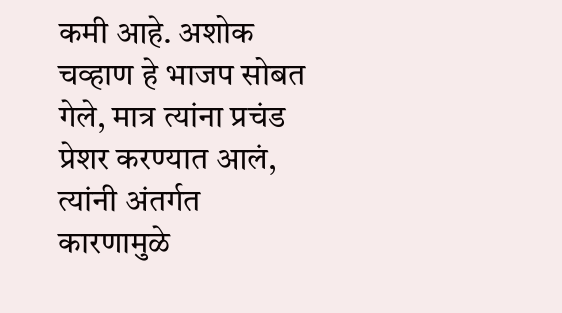कमी आहे. अशोक चव्हाण हे भाजप सोबत गेले, मात्र त्यांना प्रचंड प्रेशर करण्यात आलं, त्यांनी अंतर्गत कारणामुळे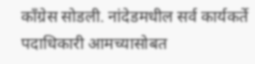काँग्रेस सोडली. नांदेडमधील सर्व कार्यकर्ते पदाधिकारी आमच्यासोबत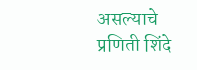असल्याचे प्रणिती शिंदे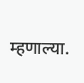म्हणाल्या.